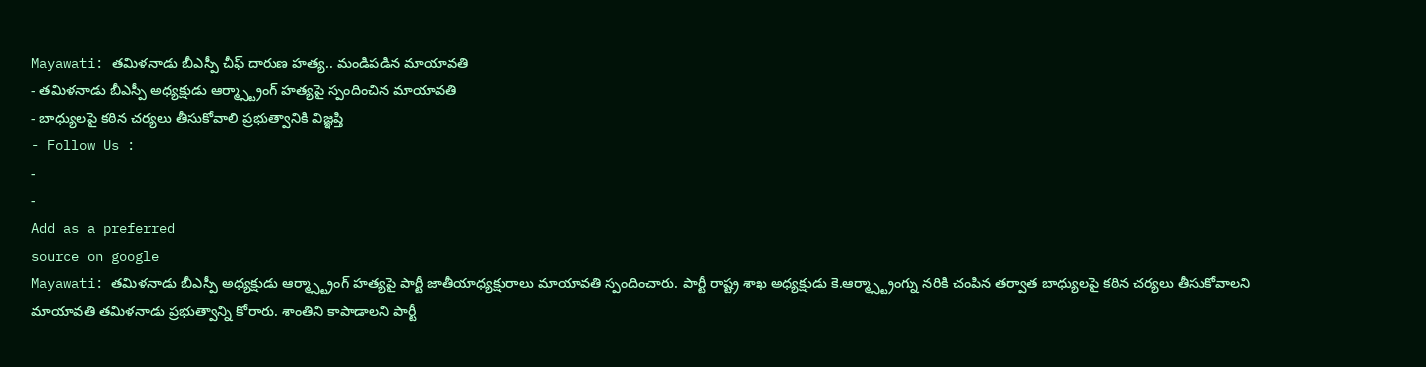Mayawati: తమిళనాడు బీఎస్పీ చీఫ్ దారుణ హత్య.. మండిపడిన మాయావతి
- తమిళనాడు బీఎస్పీ అధ్యక్షుడు ఆర్మ్స్ట్రాంగ్ హత్యపై స్పందించిన మాయావతి
- బాధ్యులపై కఠిన చర్యలు తీసుకోవాలి ప్రభుత్వానికి విజ్ఞప్తి
- Follow Us :
-
-
Add as a preferred
source on google
Mayawati: తమిళనాడు బీఎస్పీ అధ్యక్షుడు ఆర్మ్స్ట్రాంగ్ హత్యపై పార్టీ జాతీయాధ్యక్షురాలు మాయావతి స్పందించారు. పార్టీ రాష్ట్ర శాఖ అధ్యక్షుడు కె.ఆర్మ్స్ట్రాంగ్ను నరికి చంపిన తర్వాత బాధ్యులపై కఠిన చర్యలు తీసుకోవాలని మాయావతి తమిళనాడు ప్రభుత్వాన్ని కోరారు. శాంతిని కాపాడాలని పార్టీ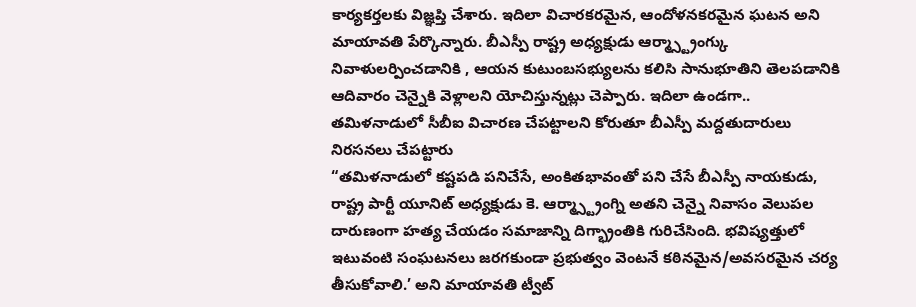కార్యకర్తలకు విజ్ఞప్తి చేశారు. ఇదిలా విచారకరమైన, ఆందోళనకరమైన ఘటన అని మాయావతి పేర్కొన్నారు. బీఎస్పీ రాష్ట్ర అధ్యక్షుడు ఆర్మ్స్ట్రాంగ్కు నివాళులర్పించడానికి , ఆయన కుటుంబసభ్యులను కలిసి సానుభూతిని తెలపడానికి ఆదివారం చెన్నైకి వెళ్లాలని యోచిస్తున్నట్లు చెప్పారు. ఇదిలా ఉండగా.. తమిళనాడులో సీబీఐ విచారణ చేపట్టాలని కోరుతూ బీఎస్పీ మద్దతుదారులు నిరసనలు చేపట్టారు
“తమిళనాడులో కష్టపడి పనిచేసే, అంకితభావంతో పని చేసే బీఎస్పీ నాయకుడు, రాష్ట్ర పార్టీ యూనిట్ అధ్యక్షుడు కె. ఆర్మ్స్ట్రాంగ్ని అతని చెన్నై నివాసం వెలుపల దారుణంగా హత్య చేయడం సమాజాన్ని దిగ్భ్రాంతికి గురిచేసింది. భవిష్యత్తులో ఇటువంటి సంఘటనలు జరగకుండా ప్రభుత్వం వెంటనే కఠినమైన/అవసరమైన చర్య తీసుకోవాలి.’ అని మాయావతి ట్వీట్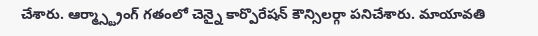చేశారు. ఆర్మ్స్ట్రాంగ్ గతంలో చెన్నై కార్పొరేషన్ కౌన్సిలర్గా పనిచేశారు. మాయావతి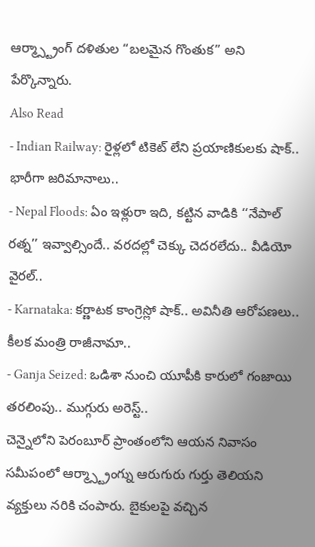ఆర్మ్స్ట్రాంగ్ దళితుల “బలమైన గొంతుక” అని పేర్కొన్నారు.
Also Read
- Indian Railway: రైళ్లలో టికెట్ లేని ప్రయాణికులకు షాక్.. భారీగా జరిమానాలు..
- Nepal Floods: ఏం ఇళ్లురా ఇది, కట్టిన వాడికి ‘‘నేపాల్ రత్న’’ ఇవ్వాల్సిందే.. వరదల్లో చెక్కు చెదరలేదు.. వీడియో వైరల్..
- Karnataka: కర్ణాటక కాంగ్రెస్లో షాక్.. అవినీతి ఆరోపణలు.. కీలక మంత్రి రాజీనామా..
- Ganja Seized: ఒడిశా నుంచి యూపీకి కారులో గంజాయి తరలింపు.. ముగ్గురు అరెస్ట్..
చెన్నైలోని పెరంబూర్ ప్రాంతంలోని ఆయన నివాసం సమీపంలో ఆర్మ్స్ట్రాంగ్ను ఆరుగురు గుర్తు తెలియని వ్యక్తులు నరికి చంపారు. బైకులపై వచ్చిన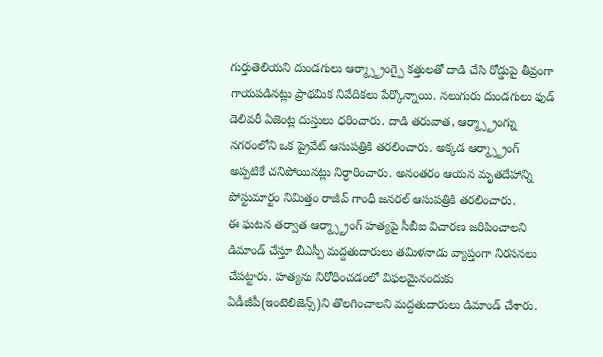గుర్తుతెలియని దుండగులు ఆర్మ్స్ట్రాంగ్పై కత్తులతో దాడి చేసి రోడ్డుపై తీవ్రంగా గాయపడినట్లు ప్రాథమిక నివేదికలు పేర్కొన్నాయి. నలుగురు దుండగులు ఫుడ్ డెలివరీ ఏజెంట్ల దుస్తులు ధరించారు. దాడి తరువాత, ఆర్మ్స్ట్రాంగ్ను నగరంలోని ఒక ప్రైవేట్ ఆసుపత్రికి తరలించారు. అక్కడ ఆర్మ్స్ట్రాంగ్ అప్పటికే చనిపోయినట్లు నిర్ధారించారు. అనంతరం ఆయన మృతదేహాన్ని పోస్టుమార్టం నిమిత్తం రాజీవ్ గాంధీ జనరల్ ఆసుపత్రికి తరలించారు.
ఈ ఘటన తర్వాత ఆర్మ్స్ట్రాంగ్ హత్యపై సీబీఐ విచారణ జరిపించాలని డిమాండ్ చేస్తూ బీఎస్పీ మద్దతుదారులు తమిళనాడు వ్యాప్తంగా నిరసనలు చేపట్టారు. హత్యను నిరోధించడంలో విఫలమైనందుకు ఏడీజీపీ(ఇంటెలిజెన్స్)ని తొలగించాలని మద్దతుదారులు డిమాండ్ చేశారు.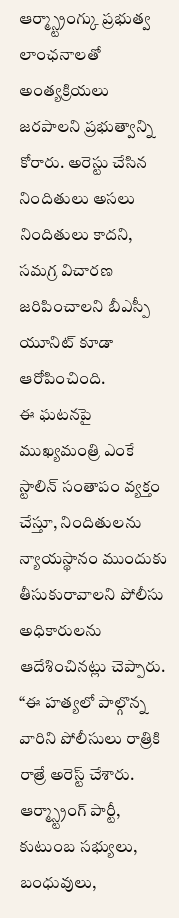ఆర్మ్స్ట్రాంగ్కు ప్రభుత్వ లాంఛనాలతో అంత్యక్రియలు జరపాలని ప్రభుత్వాన్ని కోరారు. అరెస్టు చేసిన నిందితులు అసలు నిందితులు కాదని, సమగ్ర విచారణ జరిపించాలని బీఎస్పీ యూనిట్ కూడా ఆరోపించింది.
ఈ ఘటనపై ముఖ్యమంత్రి ఎంకే స్టాలిన్ సంతాపం వ్యక్తం చేస్తూ, నిందితులను న్యాయస్థానం ముందుకు తీసుకురావాలని పోలీసు అధికారులను ఆదేశించినట్లు చెప్పారు. “ఈ హత్యలో పాల్గొన్న వారిని పోలీసులు రాత్రికి రాత్రే అరెస్ట్ చేశారు. ఆర్మ్స్ట్రాంగ్ పార్టీ, కుటుంబ సభ్యులు, బంధువులు,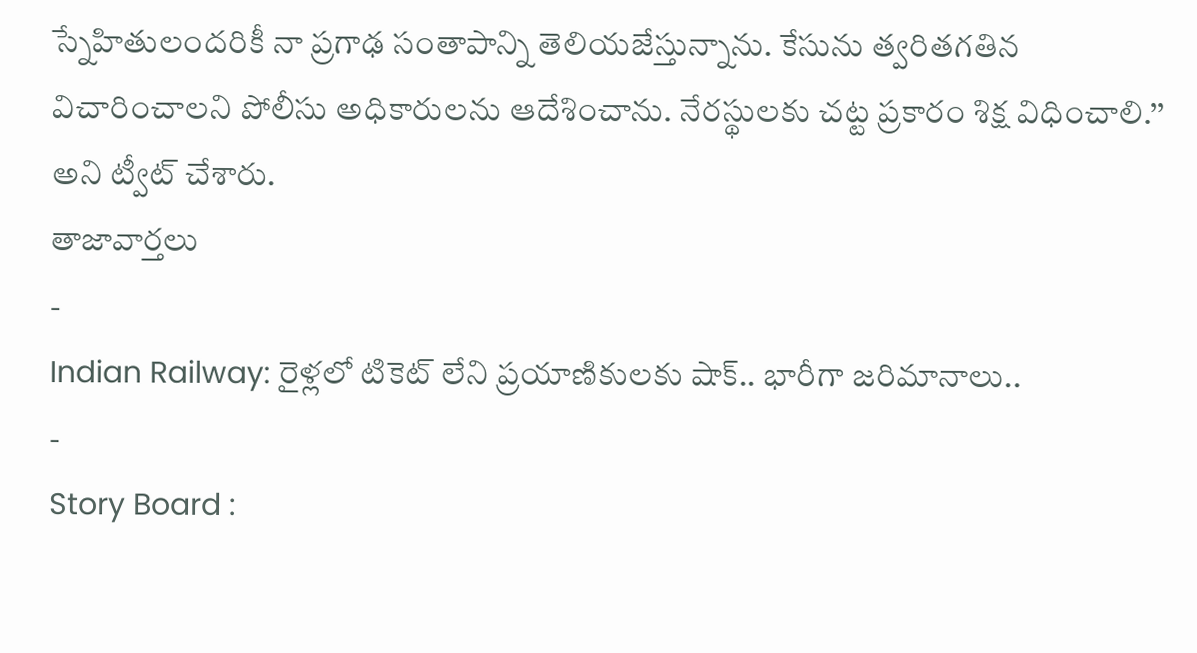స్నేహితులందరికీ నా ప్రగాఢ సంతాపాన్ని తెలియజేస్తున్నాను. కేసును త్వరితగతిన విచారించాలని పోలీసు అధికారులను ఆదేశించాను. నేరస్థులకు చట్ట ప్రకారం శిక్ష విధించాలి.’’ అని ట్వీట్ చేశారు.
తాజావార్తలు
-
Indian Railway: రైళ్లలో టికెట్ లేని ప్రయాణికులకు షాక్.. భారీగా జరిమానాలు..
-
Story Board :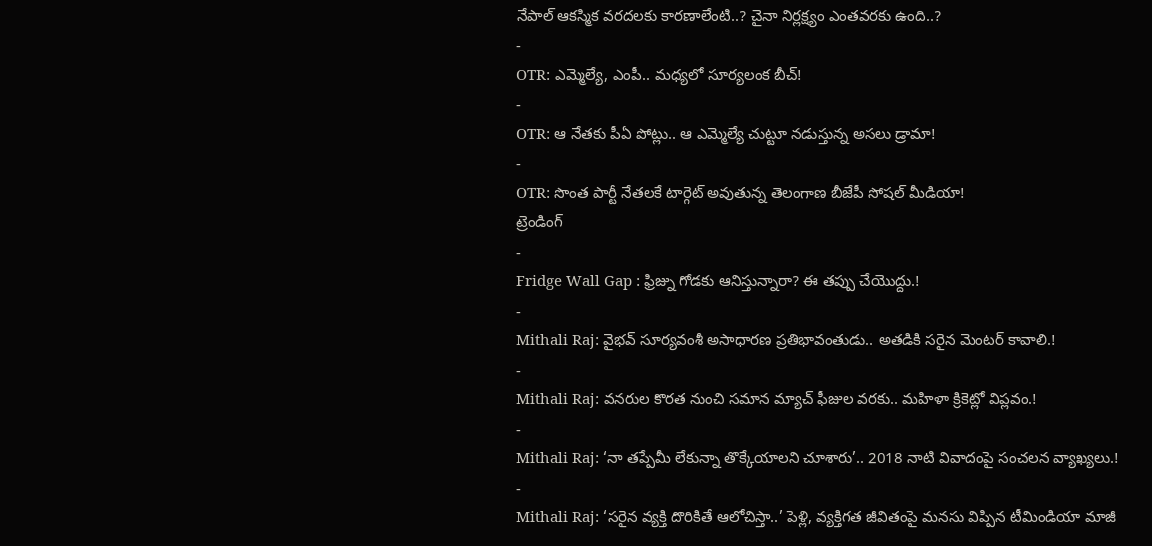నేపాల్ ఆకస్మిక వరదలకు కారణాలేంటి..? చైనా నిర్లక్ష్యం ఎంతవరకు ఉంది..?
-
OTR: ఎమ్మెల్యే, ఎంపీ.. మధ్యలో సూర్యలంక బీచ్!
-
OTR: ఆ నేతకు పీఏ పోట్లు.. ఆ ఎమ్మెల్యే చుట్టూ నడుస్తున్న అసలు డ్రామా!
-
OTR: సొంత పార్టీ నేతలకే టార్గెట్ అవుతున్న తెలంగాణ బీజేపీ సోషల్ మీడియా!
ట్రెండింగ్
-
Fridge Wall Gap : ఫ్రిజ్ను గోడకు ఆనిస్తున్నారా? ఈ తప్పు చేయొద్దు.!
-
Mithali Raj: వైభవ్ సూర్యవంశీ అసాధారణ ప్రతిభావంతుడు.. అతడికి సరైన మెంటర్ కావాలి.!
-
Mithali Raj: వనరుల కొరత నుంచి సమాన మ్యాచ్ ఫీజుల వరకు.. మహిళా క్రికెట్లో విప్లవం.!
-
Mithali Raj: ‘నా తప్పేమీ లేకున్నా తొక్కేయాలని చూశారు’.. 2018 నాటి వివాదంపై సంచలన వ్యాఖ్యలు.!
-
Mithali Raj: ‘సరైన వ్యక్తి దొరికితే ఆలోచిస్తా..’ పెళ్లి, వ్యక్తిగత జీవితంపై మనసు విప్పిన టీమిండియా మాజీ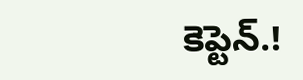కెప్టెన్.!